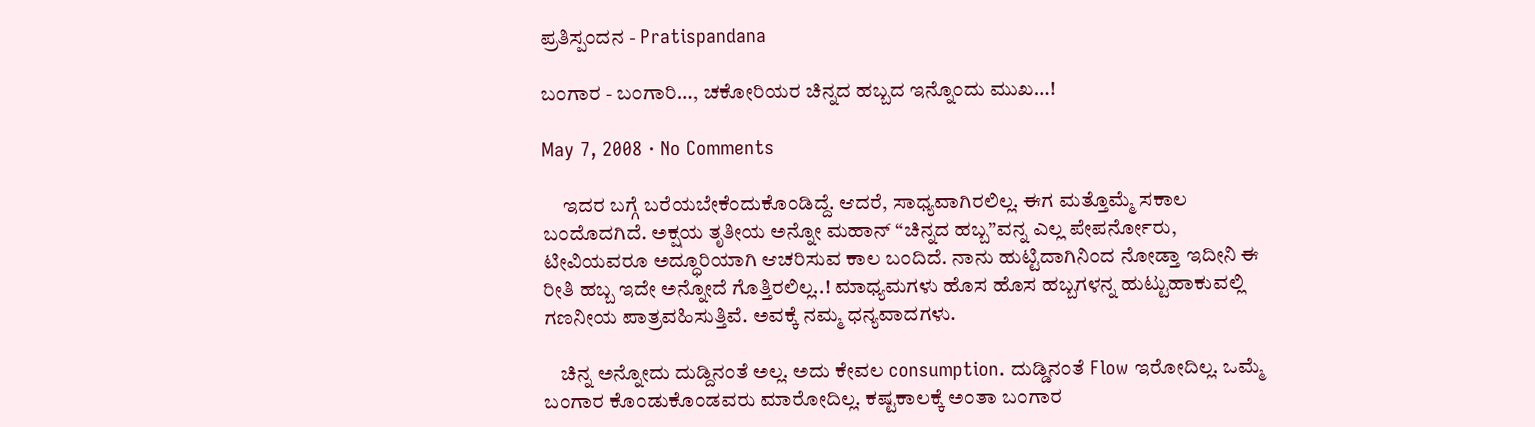ಪ್ರತಿಸ್ಪಂದನ - Pratispandana

ಬಂಗಾರ - ಬಂಗಾರಿ…, ಚಕೋರಿಯರ ಚಿನ್ನದ ಹಬ್ಬದ ಇನ್ನೊಂದು ಮುಖ…!

May 7, 2008 · No Comments

     ಇದರ ಬಗ್ಗೆ ಬರೆಯಬೇಕೆಂದುಕೊಂಡಿದ್ದೆ. ಆದರೆ, ಸಾಧ್ಯವಾಗಿರಲಿಲ್ಲ. ಈಗ ಮತ್ತೊಮ್ಮೆ ಸಕಾಲ ಬಂದೊದಗಿದೆ. ಅಕ್ಷಯ ತೃತೀಯ ಅನ್ನೋ ಮಹಾನ್ “ಚಿನ್ನದ ಹಬ್ಬ”ವನ್ನ ಎಲ್ಲ ಪೇಪರ್ನೋರು, ಟೀವಿಯವರೂ ಅದ್ಧೂರಿಯಾಗಿ ಆಚರಿಸುವ ಕಾಲ ಬಂದಿದೆ. ನಾನು ಹುಟ್ಟಿದಾಗಿನಿಂದ ನೋಡ್ತಾ ಇದೀನಿ ಈ ರೀತಿ ಹಬ್ಬ ಇದೇ ಅನ್ನೋದೆ ಗೊತ್ತಿರಲಿಲ್ಲ..! ಮಾಧ್ಯಮಗಳು ಹೊಸ ಹೊಸ ಹಬ್ಬಗಳನ್ನ ಹುಟ್ಟುಹಾಕುವಲ್ಲಿ ಗಣನೀಯ ಪಾತ್ರವಹಿಸುತ್ತಿವೆ. ಅವಕ್ಕೆ ನಮ್ಮ ಧನ್ಯವಾದಗಳು.

    ಚಿನ್ನ ಅನ್ನೋದು ದುಡ್ದಿನಂತೆ ಅಲ್ಲ. ಅದು ಕೇವಲ consumption. ದುಡ್ಡಿನಂತೆ Flow ಇರೋದಿಲ್ಲ. ಒಮ್ಮೆ ಬಂಗಾರ ಕೊಂಡುಕೊಂಡವರು ಮಾರೋದಿಲ್ಲ. ಕಷ್ಟಕಾಲಕ್ಕೆ ಅಂತಾ ಬಂಗಾರ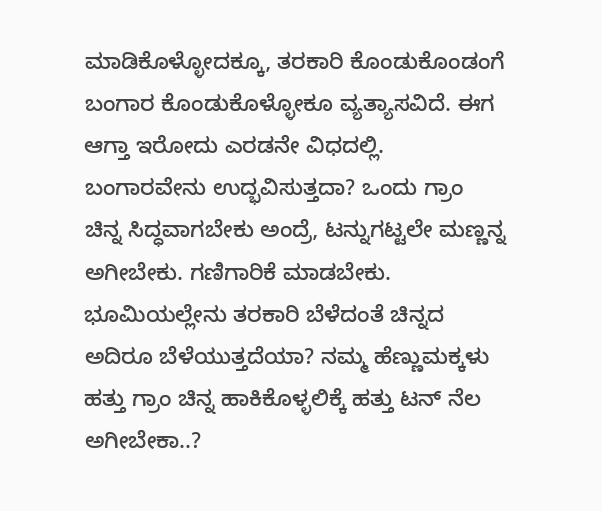ಮಾಡಿಕೊಳ್ಳೋದಕ್ಕೂ, ತರಕಾರಿ ಕೊಂಡುಕೊಂಡಂಗೆ ಬಂಗಾರ ಕೊಂಡುಕೊಳ್ಳೋಕೂ ವ್ಯತ್ಯಾಸವಿದೆ. ಈಗ ಆಗ್ತಾ ಇರೋದು ಎರಡನೇ ವಿಧದಲ್ಲಿ. ಬಂಗಾರವೇನು ಉದ್ಭವಿಸುತ್ತದಾ? ಒಂದು ಗ್ರಾಂ ಚಿನ್ನ ಸಿದ್ಧವಾಗಬೇಕು ಅಂದ್ರೆ, ಟನ್ನುಗಟ್ಟಲೇ ಮಣ್ಣನ್ನ ಅಗೀಬೇಕು. ಗಣಿಗಾರಿಕೆ ಮಾಡಬೇಕು. ಭೂಮಿಯಲ್ಲೇನು ತರಕಾರಿ ಬೆಳೆದಂತೆ ಚಿನ್ನದ ಅದಿರೂ ಬೆಳೆಯುತ್ತದೆಯಾ? ನಮ್ಮ ಹೆಣ್ಣುಮಕ್ಕಳು ಹತ್ತು ಗ್ರಾಂ ಚಿನ್ನ ಹಾಕಿಕೊಳ್ಳಲಿಕ್ಕೆ ಹತ್ತು ಟನ್ ನೆಲ ಅಗೀಬೇಕಾ..?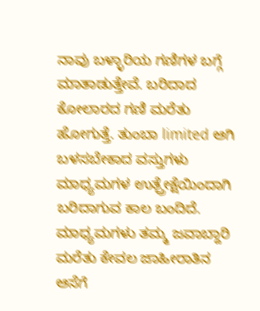ನಾವು ಬಳ್ಳಾರಿಯ ಗಣಿಗಳ ಬಗ್ಗೆ ಮಾತಾಡುತ್ತೇವೆ. ಬರಿದಾದ ಕೋಲಾರದ ಗಣಿ ಮರೆತು ಹೋಗುತ್ತೆ. ತುಂಬಾ limited ಆಗಿ ಬಳಸಬೇಕಾದ ವಸ್ತುಗಳು ಮಾಧ್ಯಮಗಳ ಉತ್ಪ್ರೇಕ್ಷೆಯಿಂದಾಗಿ ಬರಿದಾಗುವ ಕಾಲ ಬಂದಿದೆ. ಮಾಧ್ಯಮಗಳು ತಮ್ಮ ಜವಾಬ್ದಾರಿ ಮರೆತು ಕೇವಲ ಜಾಹೀರಾತಿನ ಆಸೆಗೆ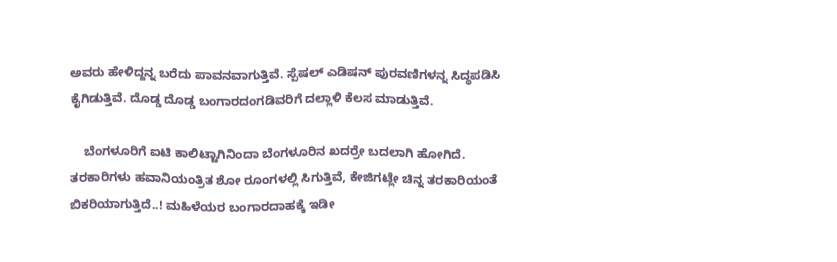ಅವರು ಹೇಳಿದ್ದನ್ನ ಬರೆದು ಪಾವನವಾಗುತ್ತಿವೆ. ಸ್ಪೆಷಲ್ ಎಡಿಷನ್ ಪುರವಣಿಗಳನ್ನ ಸಿದ್ಧಪಡಿಸಿ ಕೈಗಿಡುತ್ತಿವೆ. ದೊಡ್ಡ ದೊಡ್ಡ ಬಂಗಾರದಂಗಡಿವರಿಗೆ ದಲ್ಲಾಳಿ ಕೆಲಸ ಮಾಡುತ್ತಿವೆ.

    ಬೆಂಗಳೂರಿಗೆ ಐಟಿ ಕಾಲಿಟ್ಟಾಗಿನಿಂದಾ ಬೆಂಗಳೂರಿನ ಖದರ್ರೇ ಬದಲಾಗಿ ಹೋಗಿದೆ. ತರಕಾರಿಗಳು ಹವಾನಿಯಂತ್ರಿತ ಶೋ ರೂಂಗಳಲ್ಲಿ ಸಿಗುತ್ತಿವೆ, ಕೇಜಿಗಟ್ಲೇ ಚಿನ್ನ ತರಕಾರಿಯಂತೆ ಬಿಕರಿಯಾಗುತ್ತಿದೆ..! ಮಹಿಳೆಯರ ಬಂಗಾರದಾಹಕ್ಕೆ ಇಡೀ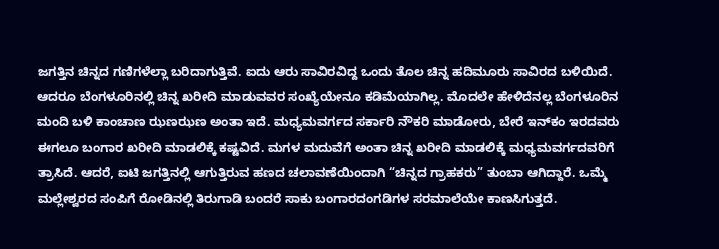ಜಗತ್ತಿನ ಚಿನ್ನದ ಗಣಿಗಳೆಲ್ಲಾ ಬರಿದಾಗುತ್ತಿವೆ. ಐದು ಆರು ಸಾವಿರವಿದ್ದ ಒಂದು ತೊಲ ಚಿನ್ನ ಹದಿಮೂರು ಸಾವಿರದ ಬಳಿಯಿದೆ. ಆದರೂ ಬೆಂಗಳೂರಿನಲ್ಲಿ ಚಿನ್ನ ಖರೀದಿ ಮಾಡುವವರ ಸಂಖ್ಯೆಯೇನೂ ಕಡಿಮೆಯಾಗಿಲ್ಲ. ಮೊದಲೇ ಹೇಳಿದೆನಲ್ಲ ಬೆಂಗಳೂರಿನ ಮಂದಿ ಬಳಿ ಕಾಂಚಾಣ ಝಣಝಣ ಅಂತಾ ಇದೆ. ಮಧ್ಯಮವರ್ಗದ ಸರ್ಕಾರಿ ನೌಕರಿ ಮಾಡೋರು, ಬೇರೆ ಇನ್‍ಕಂ ಇರದವರು ಈಗಲೂ ಬಂಗಾರ ಖರೀದಿ ಮಾಡಲಿಕ್ಕೆ ಕಷ್ಟವಿದೆ. ಮಗಳ ಮದುವೆಗೆ ಅಂತಾ ಚಿನ್ನ ಖರೀದಿ ಮಾಡಲಿಕ್ಕೆ ಮಧ್ಯಮವರ್ಗದವರಿಗೆ ತ್ರಾಸಿದೆ. ಆದರೆ, ಐಟಿ ಜಗತ್ತಿನಲ್ಲಿ ಆಗುತ್ತಿರುವ ಹಣದ ಚಲಾವಣೆಯಿಂದಾಗಿ “ಚಿನ್ನದ ಗ್ರಾಹಕರು” ತುಂಬಾ ಆಗಿದ್ದಾರೆ. ಒಮ್ಮೆ ಮಲ್ಲೇಶ್ವರದ ಸಂಪಿಗೆ ರೋಡಿನಲ್ಲಿ ತಿರುಗಾಡಿ ಬಂದರೆ ಸಾಕು ಬಂಗಾರದಂಗಡಿಗಳ ಸರಮಾಲೆಯೇ ಕಾಣಸಿಗುತ್ತದೆ.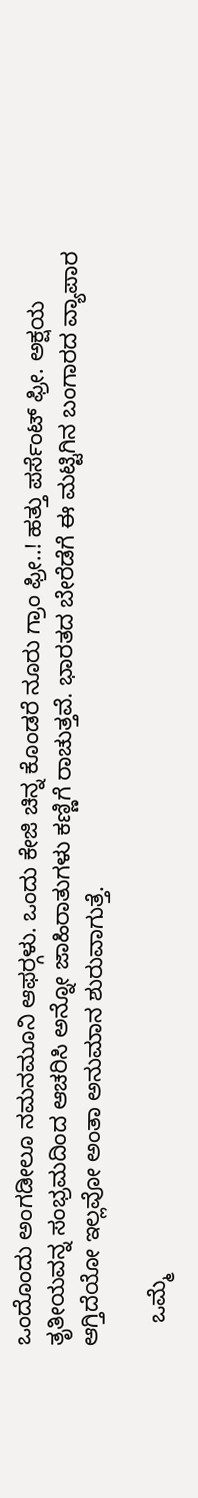ಒಂದೊಂದು ಅಂಗಡೀಲೂ ನಮನಮೂನಿ ಆಫರ್‍ಗಳು. ಒಂದು ಕೇಜಿ ಚಿನ್ನ ಕೊಂಡರೆ ನೂರು ಗ್ರಾಂ ಫ್ರೀ..! ಹತ್ತು ಪರ್ಸೆಂಟ್ ಫ್ರೀ. ಅಕ್ಷಯ ತೃತೀಯವನ್ನ ಸಂಭ್ರಮದಿಂದ ಆಚರಿಸಿ ಅನ್ನೋ ಜಾಹಿರಾತುಗಳು ಕಣ್ಣಿಗೆ ರಾಚುತ್ತವೆ. ಭಾರತದ ಬೇರೆಡೆಗೆ ಈ ಮಟ್ಟಿಗಿನ ಬಂಗಾರದ ವ್ಯಾಪಾರ ಆಗ್ತಿದೆಯೋ ಇಲ್ಲವೋ ಅಂತಾ ಅನುಮಾನ ಶುರುವಾಗುತ್ತೆ.

    ಒಮ್ಮೆ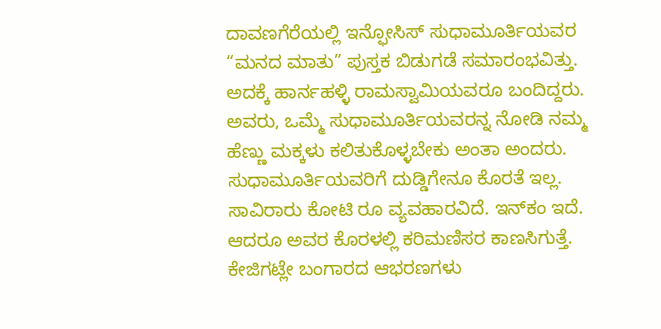ದಾವಣಗೆರೆಯಲ್ಲಿ ಇನ್ಫೋಸಿಸ್‍ ಸುಧಾಮೂರ್ತಿಯವರ “ಮನದ ಮಾತು” ಪುಸ್ತಕ ಬಿಡುಗಡೆ ಸಮಾರಂಭವಿತ್ತು. ಅದಕ್ಕೆ ಹಾರ್ನಹಳ್ಳಿ ರಾಮಸ್ವಾಮಿಯವರೂ ಬಂದಿದ್ದರು. ಅವರು, ಒಮ್ಮೆ ಸುಧಾಮೂರ್ತಿಯವರನ್ನ ನೋಡಿ ನಮ್ಮ ಹೆಣ್ಣು ಮಕ್ಕಳು ಕಲಿತುಕೊಳ್ಳಬೇಕು ಅಂತಾ ಅಂದರು. ಸುಧಾಮೂರ್ತಿಯವರಿಗೆ ದುಡ್ಡಿಗೇನೂ ಕೊರತೆ ಇಲ್ಲ. ಸಾವಿರಾರು ಕೋಟಿ ರೂ ವ್ಯವಹಾರವಿದೆ. ಇನ್‍ಕಂ ಇದೆ. ಆದರೂ ಅವರ ಕೊರಳಲ್ಲಿ ಕರಿಮಣಿಸರ ಕಾಣಸಿಗುತ್ತೆ. ಕೇಜಿಗಟ್ಲೇ ಬಂಗಾರದ ಆಭರಣಗಳು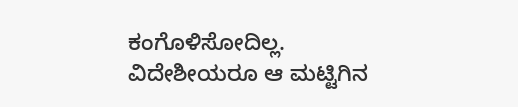ಕಂಗೊಳಿಸೋದಿಲ್ಲ. ವಿದೇಶೀಯರೂ ಆ ಮಟ್ಟಿಗಿನ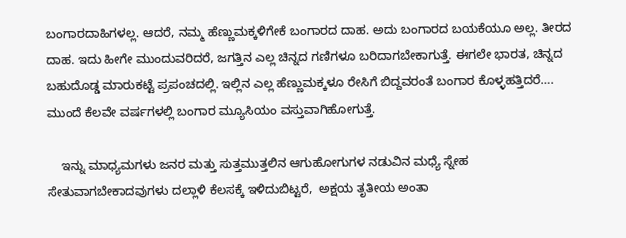ಬಂಗಾರದಾಹಿಗಳಲ್ಲ. ಆದರೆ, ನಮ್ಮ ಹೆಣ್ಣುಮಕ್ಕಳಿಗೇಕೆ ಬಂಗಾರದ ದಾಹ. ಅದು ಬಂಗಾರದ ಬಯಕೆಯೂ ಅಲ್ಲ. ತೀರದ ದಾಹ. ಇದು ಹೀಗೇ ಮುಂದುವರಿದರೆ, ಜಗತ್ತಿನ ಎಲ್ಲ ಚಿನ್ನದ ಗಣಿಗಳೂ ಬರಿದಾಗಬೇಕಾಗುತ್ತೆ. ಈಗಲೇ ಭಾರತ, ಚಿನ್ನದ ಬಹುದೊಡ್ಡ ಮಾರುಕಟ್ಟೆ ಪ್ರಪಂಚದಲ್ಲಿ. ಇಲ್ಲಿನ ಎಲ್ಲ ಹೆಣ್ಣುಮಕ್ಕಳೂ ರೇಸಿಗೆ ಬಿದ್ದವರಂತೆ ಬಂಗಾರ ಕೊಳ್ಳಹತ್ತಿದರೆ…. ಮುಂದೆ ಕೆಲವೇ ವರ್ಷಗಳಲ್ಲಿ ಬಂಗಾರ ಮ್ಯೂಸಿಯಂ ವಸ್ತುವಾಗಿಹೋಗುತ್ತೆ.

    ಇನ್ನು ಮಾಧ್ಯಮಗಳು ಜನರ ಮತ್ತು ಸುತ್ತಮುತ್ತಲಿನ ಆಗುಹೋಗುಗಳ ನಡುವಿನ ಮಧ್ಯೆ ಸ್ನೇಹ ಸೇತುವಾಗಬೇಕಾದವುಗಳು ದಲ್ಲಾಳಿ ಕೆಲಸಕ್ಕೆ ಇಳಿದುಬಿಟ್ಟರೆ,  ಅಕ್ಷಯ ತೃತೀಯ ಅಂತಾ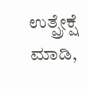ಉತ್ಪ್ರೇಕ್ಷೆ ಮಾಡಿ,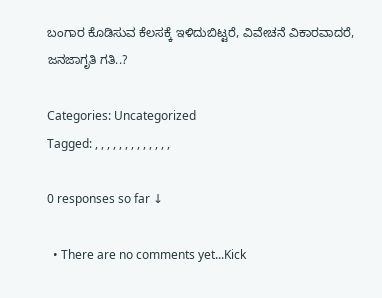ಬಂಗಾರ ಕೊಡಿಸುವ ಕೆಲಸಕ್ಕೆ ಇಳಿದುಬಿಟ್ಟರೆ, ವಿವೇಚನೆ ವಿಕಾರವಾದರೆ, ಜನಜಾಗೃತಿ ಗತಿ..?

Categories: Uncategorized
Tagged: , , , , , , , , , , , , ,

0 responses so far ↓

  • There are no comments yet...Kick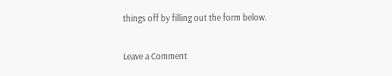things off by filling out the form below.

Leave a Comment